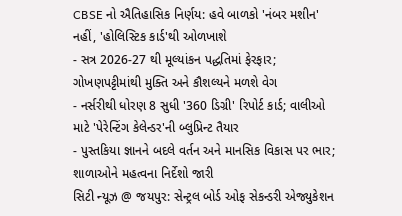CBSE નો ઐતિહાસિક નિર્ણય: હવે બાળકો 'નંબર મશીન' નહીં, 'હોલિસ્ટિક કાર્ડ'થી ઓળખાશે
- સત્ર 2026-27 થી મૂલ્યાંકન પદ્ધતિમાં ફેરફાર; ગોખણપટ્ટીમાંથી મુક્તિ અને કૌશલ્યને મળશે વેગ
- નર્સરીથી ધોરણ 8 સુધી '360 ડિગ્રી' રિપોર્ટ કાર્ડ; વાલીઓ માટે 'પેરેન્ટિંગ કેલેન્ડર'ની બ્લુપ્રિન્ટ તૈયાર
- પુસ્તકિયા જ્ઞાનને બદલે વર્તન અને માનસિક વિકાસ પર ભાર; શાળાઓને મહત્વના નિર્દેશો જારી
સિટી ન્યૂઝ @ જયપુર: સેન્ટ્રલ બોર્ડ ઓફ સેકન્ડરી એજ્યુકેશન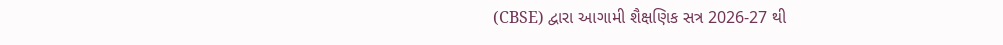(CBSE) દ્વારા આગામી શૈક્ષણિક સત્ર 2026-27 થી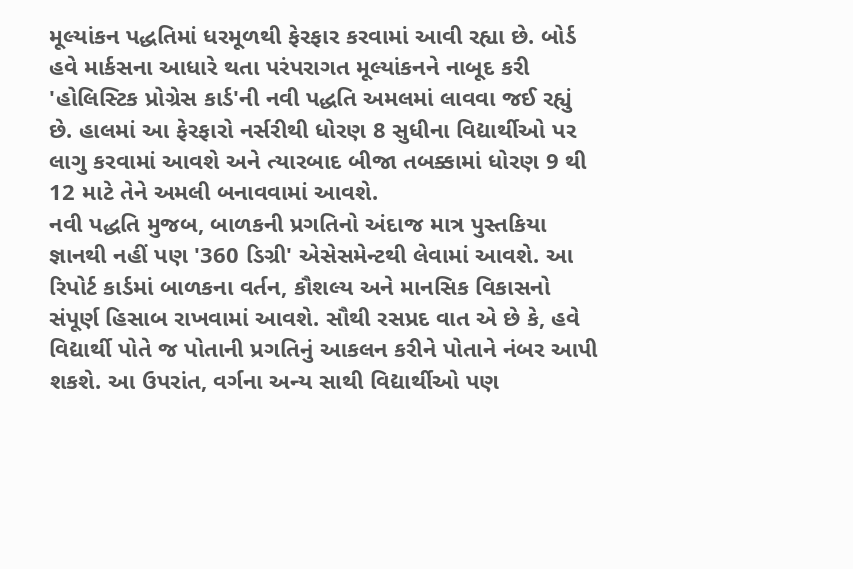મૂલ્યાંકન પદ્ધતિમાં ધરમૂળથી ફેરફાર કરવામાં આવી રહ્યા છે. બોર્ડ હવે માર્કસના આધારે થતા પરંપરાગત મૂલ્યાંકનને નાબૂદ કરી 'હોલિસ્ટિક પ્રોગ્રેસ કાર્ડ'ની નવી પદ્ધતિ અમલમાં લાવવા જઈ રહ્યું છે. હાલમાં આ ફેરફારો નર્સરીથી ધોરણ 8 સુધીના વિદ્યાર્થીઓ પર લાગુ કરવામાં આવશે અને ત્યારબાદ બીજા તબક્કામાં ધોરણ 9 થી 12 માટે તેને અમલી બનાવવામાં આવશે.
નવી પદ્ધતિ મુજબ, બાળકની પ્રગતિનો અંદાજ માત્ર પુસ્તકિયા જ્ઞાનથી નહીં પણ '360 ડિગ્રી' એસેસમેન્ટથી લેવામાં આવશે. આ રિપોર્ટ કાર્ડમાં બાળકના વર્તન, કૌશલ્ય અને માનસિક વિકાસનો સંપૂર્ણ હિસાબ રાખવામાં આવશે. સૌથી રસપ્રદ વાત એ છે કે, હવે વિદ્યાર્થી પોતે જ પોતાની પ્રગતિનું આકલન કરીને પોતાને નંબર આપી શકશે. આ ઉપરાંત, વર્ગના અન્ય સાથી વિદ્યાર્થીઓ પણ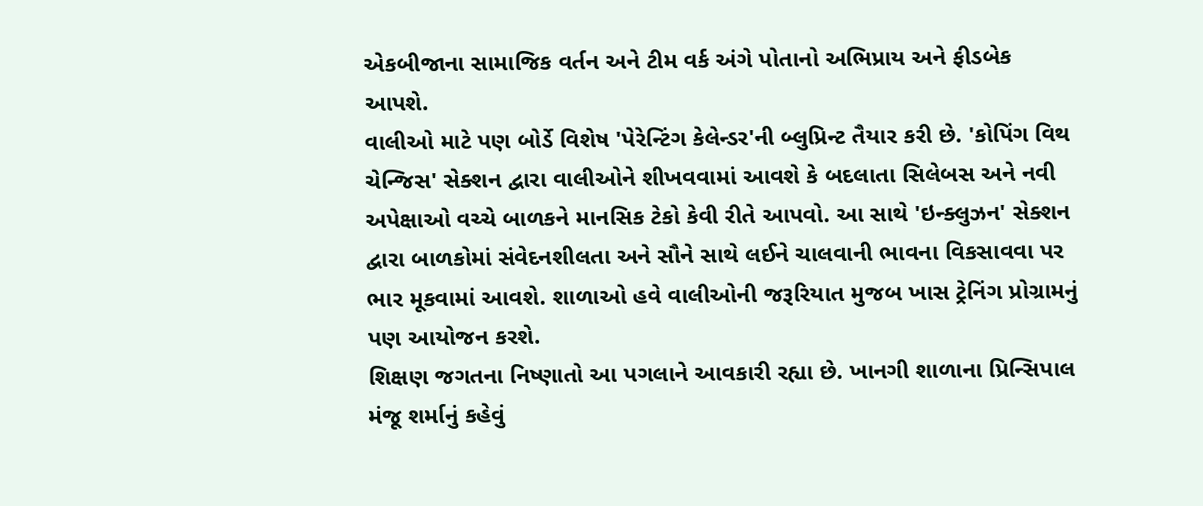એકબીજાના સામાજિક વર્તન અને ટીમ વર્ક અંગે પોતાનો અભિપ્રાય અને ફીડબેક આપશે.
વાલીઓ માટે પણ બોર્ડે વિશેષ 'પેરેન્ટિંગ કેલેન્ડર'ની બ્લુપ્રિન્ટ તૈયાર કરી છે. 'કોપિંગ વિથ ચેન્જિસ' સેક્શન દ્વારા વાલીઓને શીખવવામાં આવશે કે બદલાતા સિલેબસ અને નવી અપેક્ષાઓ વચ્ચે બાળકને માનસિક ટેકો કેવી રીતે આપવો. આ સાથે 'ઇન્ક્લુઝન' સેક્શન દ્વારા બાળકોમાં સંવેદનશીલતા અને સૌને સાથે લઈને ચાલવાની ભાવના વિકસાવવા પર ભાર મૂકવામાં આવશે. શાળાઓ હવે વાલીઓની જરૂરિયાત મુજબ ખાસ ટ્રેનિંગ પ્રોગ્રામનું પણ આયોજન કરશે.
શિક્ષણ જગતના નિષ્ણાતો આ પગલાને આવકારી રહ્યા છે. ખાનગી શાળાના પ્રિન્સિપાલ મંજૂ શર્માનું કહેવું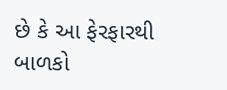છે કે આ ફેરફારથી બાળકો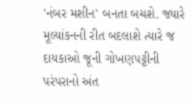'નંબર મશીન' બનતા બચશે. જ્યારે મૂલ્યાંકનની રીત બદલાશે ત્યારે જ દાયકાઓ જૂની ગોખણપટ્ટીની પરંપરાનો અંત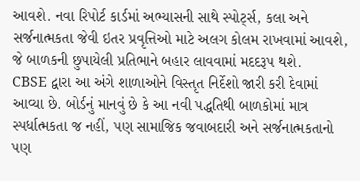આવશે. નવા રિપોર્ટ કાર્ડમાં અભ્યાસની સાથે સ્પોર્ટ્સ, કલા અને સર્જનાત્મકતા જેવી ઇતર પ્રવૃત્તિઓ માટે અલગ કોલમ રાખવામાં આવશે, જે બાળકની છુપાયેલી પ્રતિભાને બહાર લાવવામાં મદદરૂપ થશે.
CBSE દ્વારા આ અંગે શાળાઓને વિસ્તૃત નિર્દેશો જારી કરી દેવામાં આવ્યા છે. બોર્ડનું માનવું છે કે આ નવી પદ્ધતિથી બાળકોમાં માત્ર સ્પર્ધાત્મકતા જ નહીં, પણ સામાજિક જવાબદારી અને સર્જનાત્મકતાનો પણ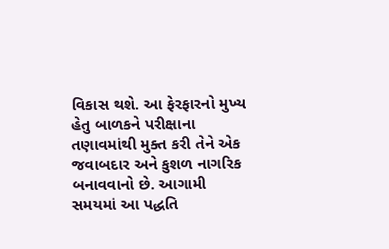વિકાસ થશે. આ ફેરફારનો મુખ્ય હેતુ બાળકને પરીક્ષાના તણાવમાંથી મુક્ત કરી તેને એક જવાબદાર અને કુશળ નાગરિક બનાવવાનો છે. આગામી સમયમાં આ પદ્ધતિ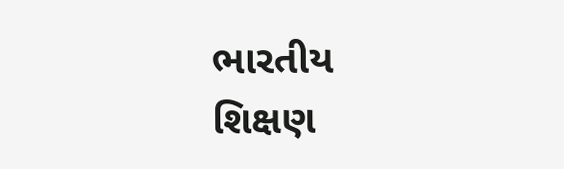ભારતીય શિક્ષણ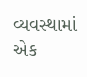વ્યવસ્થામાં એક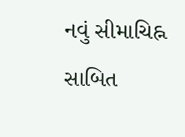નવું સીમાચિહ્ન સાબિત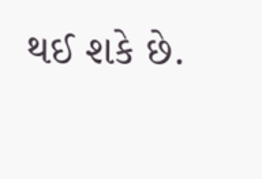થઈ શકે છે.